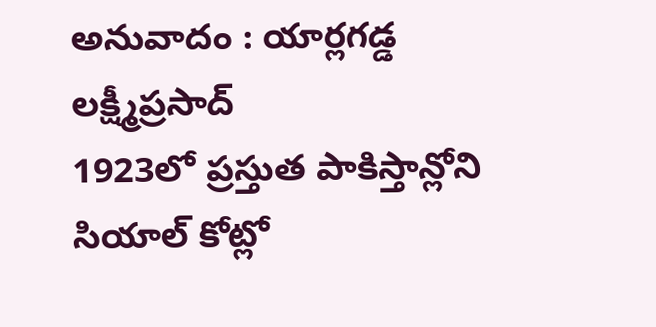అనువాదం : యార్లగడ్డ లక్ష్మీప్రసాద్
1923లో ప్రస్తుత పాకిస్తాన్లోని సియాల్ కోట్లో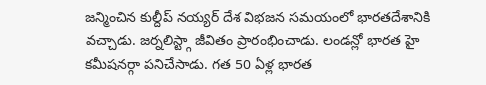జన్మించిన కుల్దీప్ నయ్యర్ దేశ విభజన సమయంలో భారతదేశానికి వచ్చాడు. జర్నలిస్ట్గా జీవితం ప్రారంభించాడు. లండన్లో భారత హై కమీషనర్గా పనిచేసాడు. గత 50 ఏళ్ల భారత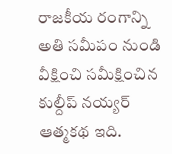రాజకీయ రంగాన్ని అతి సమీపం నుండి వీక్షించి సమీక్షించిన కుల్దీప్ నయ్యర్ ఆత్మకథ ఇది.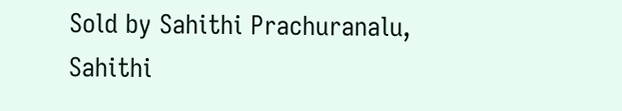Sold by Sahithi Prachuranalu, Sahithi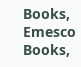Books, Emesco Books,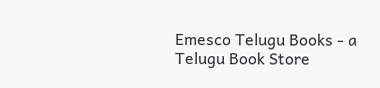Emesco Telugu Books - a Telugu Book Store